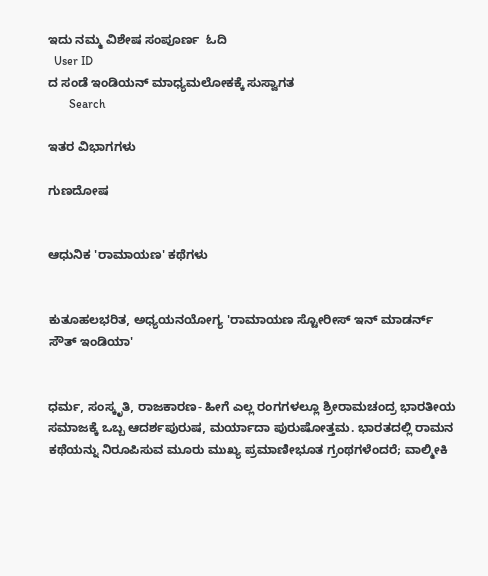ಇದು ನಮ್ಮ ವಿಶೇಷ ಸಂಪೂರ್ಣ  ಓದಿ
  User ID
ದ ಸಂಡೆ ಇಂಡಿಯನ್ ಮಾಧ್ಯಮಲೋಕಕ್ಕೆ ಸುಸ್ವಾಗತ
       Search

ಇತರ ವಿಭಾಗಗಳು

ಗುಣದೋಷ


ಆಧುನಿಕ 'ರಾಮಾಯಣ' ಕಥೆಗಳು


ಕುತೂಹಲಭರಿತ, ಅಧ್ಯಯನಯೋಗ್ಯ 'ರಾಮಾಯಣ ಸ್ಟೋರೀಸ್ ಇನ್ ಮಾಡರ್ನ್ ಸೌತ್ ಇಂಡಿಯಾ'


ಧರ್ಮ, ಸಂಸ್ಕೃತಿ, ರಾಜಕಾರಣ- ಹೀಗೆ ಎಲ್ಲ ರಂಗಗಳಲ್ಲೂ ಶ್ರೀರಾಮಚಂದ್ರ ಭಾರತೀಯ ಸಮಾಜಕ್ಕೆ ಒಬ್ಬ ಆದರ್ಶಪುರುಷ, ಮರ್ಯಾದಾ ಪುರುಷೋತ್ತಮ. ಭಾರತದಲ್ಲಿ ರಾಮನ ಕಥೆಯನ್ನು ನಿರೂಪಿಸುವ ಮೂರು ಮುಖ್ಯ ಪ್ರಮಾಣೀಭೂತ ಗ್ರಂಥಗಳೆಂದರೆ; ವಾಲ್ಮೀಕಿ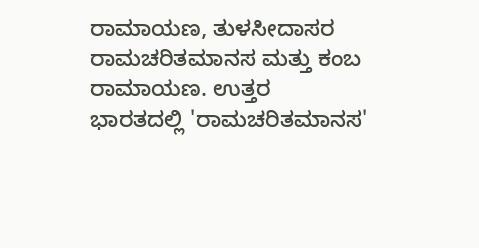ರಾಮಾಯಣ, ತುಳಸೀದಾಸರ ರಾಮಚರಿತಮಾನಸ ಮತ್ತು ಕಂಬ ರಾಮಾಯಣ. ಉತ್ತರ ಭಾರತದಲ್ಲಿ 'ರಾಮಚರಿತಮಾನಸ'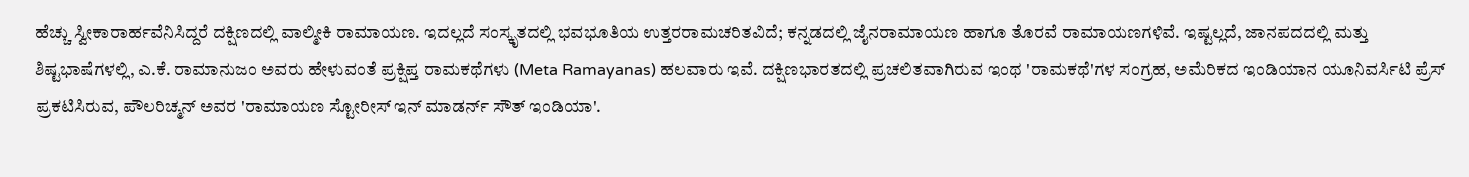ಹೆಚ್ಚು ಸ್ವೀಕಾರಾರ್ಹವೆನಿಸಿದ್ದರೆ ದಕ್ಷಿಣದಲ್ಲಿ ವಾಲ್ಮೀಕಿ ರಾಮಾಯಣ. ಇದಲ್ಲದೆ ಸಂಸ್ಕೃತದಲ್ಲಿ ಭವಭೂತಿಯ ಉತ್ತರರಾಮಚರಿತವಿದೆ; ಕನ್ನಡದಲ್ಲಿ ಜೈನರಾಮಾಯಣ ಹಾಗೂ ತೊರವೆ ರಾಮಾಯಣಗಳಿವೆ. ಇಷ್ಟಲ್ಲದೆ, ಜಾನಪದದಲ್ಲಿ ಮತ್ತು ಶಿಷ್ಟಭಾಷೆಗಳಲ್ಲಿ, ಎ.ಕೆ. ರಾಮಾನುಜಂ ಅವರು ಹೇಳುವಂತೆ ಪ್ರಕ್ಷಿಪ್ತ ರಾಮಕಥೆಗಳು (Meta Ramayanas) ಹಲವಾರು ಇವೆ. ದಕ್ಷಿಣಭಾರತದಲ್ಲಿ ಪ್ರಚಲಿತವಾಗಿರುವ ಇಂಥ 'ರಾಮಕಥೆ'ಗಳ ಸಂಗ್ರಹ, ಅಮೆರಿಕದ ಇಂಡಿಯಾನ ಯೂನಿವರ್ಸಿಟಿ ಪ್ರೆಸ್ ಪ್ರಕಟಿಸಿರುವ, ಪೌಲರಿಚ್ಮನ್ ಅವರ 'ರಾಮಾಯಣ ಸ್ಟೋರೀಸ್ ಇನ್ ಮಾಡರ್ನ್ ಸೌತ್ ಇಂಡಿಯಾ'.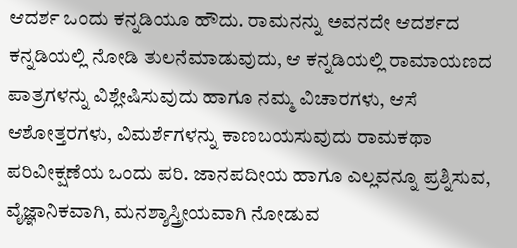ಆದರ್ಶ ಒಂದು ಕನ್ನಡಿಯೂ ಹೌದು. ರಾಮನನ್ನು ಅವನದೇ ಆದರ್ಶದ ಕನ್ನಡಿಯಲ್ಲಿ ನೋಡಿ ತುಲನೆಮಾಡುವುದು, ಆ ಕನ್ನಡಿಯಲ್ಲಿ ರಾಮಾಯಣದ ಪಾತ್ರಗಳನ್ನು ವಿಶ್ಲೇಷಿಸುವುದು ಹಾಗೂ ನಮ್ಮ ವಿಚಾರಗಳು, ಆಸೆ ಆಶೋತ್ತರಗಳು, ವಿಮರ್ಶೆಗಳನ್ನು ಕಾಣಬಯಸುವುದು ರಾಮಕಥಾ ಪರಿವೀಕ್ಷಣೆಯ ಒಂದು ಪರಿ. ಜಾನಪದೀಯ ಹಾಗೂ ಎಲ್ಲವನ್ನೂ ಪ್ರಶ್ನಿಸುವ, ವೈಜ್ಞಾನಿಕವಾಗಿ, ಮನಶ್ಶಾಸ್ತ್ರೀಯವಾಗಿ ನೋಡುವ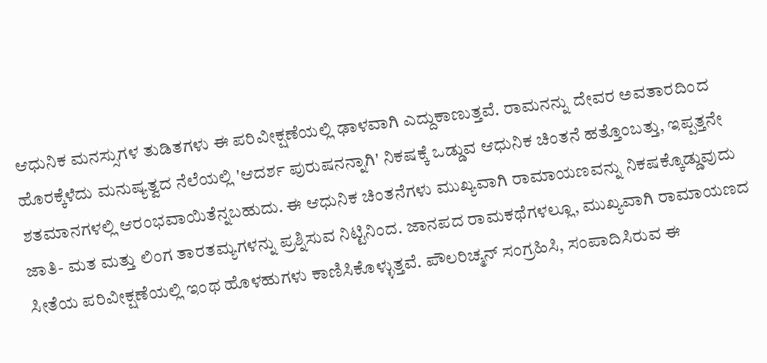ಆಧುನಿಕ ಮನಸ್ಸುಗಳ ತುಡಿತಗಳು ಈ ಪರಿವೀಕ್ಷಣೆಯಲ್ಲಿ ಢಾಳವಾಗಿ ಎದ್ದುಕಾಣುತ್ತವೆ. ರಾಮನನ್ನು ದೇವರ ಅವತಾರದಿಂದ ಹೊರಕ್ಕೆಳೆದು ಮನುಷ್ಯತ್ವದ ನೆಲೆಯಲ್ಲಿ 'ಆದರ್ಶ ಪುರುಷನನ್ನಾಗಿ' ನಿಕಷಕ್ಕೆ ಒಡ್ಡುವ ಆಧುನಿಕ ಚಿಂತನೆ ಹತ್ತೊಂಬತ್ತು, ಇಪ್ಪತ್ತನೇ ಶತಮಾನಗಳಲ್ಲಿ ಆರಂಭವಾಯಿತೆನ್ನಬಹುದು. ಈ ಆಧುನಿಕ ಚಿಂತನೆಗಳು ಮುಖ್ಯವಾಗಿ ರಾಮಾಯಣವನ್ನು ನಿಕಷಕ್ಕೊಡ್ಡುವುದು ಜಾತಿ- ಮತ ಮತ್ತು ಲಿಂಗ ತಾರತಮ್ಯಗಳನ್ನು ಪ್ರಶ್ನಿಸುವ ನಿಟ್ಟಿನಿಂದ. ಜಾನಪದ ರಾಮಕಥೆಗಳಲ್ಲೂ, ಮುಖ್ಯವಾಗಿ ರಾಮಾಯಣದ ಸೀತೆಯ ಪರಿವೀಕ್ಷಣೆಯಲ್ಲಿ ಇಂಥ ಹೊಳಹುಗಳು ಕಾಣಿಸಿಕೊಳ್ಳುತ್ತವೆ. ಪೌಲರಿಚ್ಮನ್ ಸಂಗ್ರಹಿಸಿ, ಸಂಪಾದಿಸಿರುವ ಈ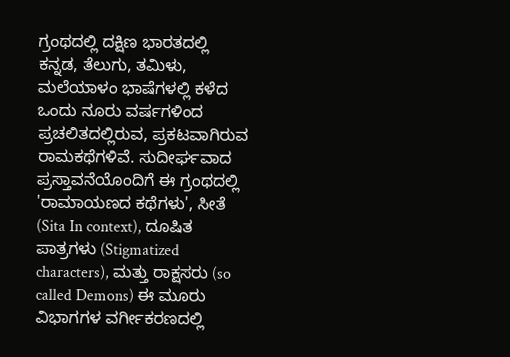ಗ್ರಂಥದಲ್ಲಿ ದಕ್ಷಿಣ ಭಾರತದಲ್ಲಿ ಕನ್ನಡ, ತೆಲುಗು, ತಮಿಳು, ಮಲೆಯಾಳಂ ಭಾಷೆಗಳಲ್ಲಿ ಕಳೆದ ಒಂದು ನೂರು ವರ್ಷಗಳಿಂದ ಪ್ರಚಲಿತದಲ್ಲಿರುವ, ಪ್ರಕಟವಾಗಿರುವ ರಾಮಕಥೆಗಳಿವೆ. ಸುದೀರ್ಘವಾದ ಪ್ರಸ್ತಾವನೆಯೊಂದಿಗೆ ಈ ಗ್ರಂಥದಲ್ಲಿ 'ರಾಮಾಯಣದ ಕಥೆಗಳು', ಸೀತೆ (Sita In context), ದೂಷಿತ ಪಾತ್ರಗಳು (Stigmatized characters), ಮತ್ತು ರಾಕ್ಷಸರು (so called Demons) ಈ ಮೂರು ವಿಭಾಗಗಳ ವರ್ಗೀಕರಣದಲ್ಲಿ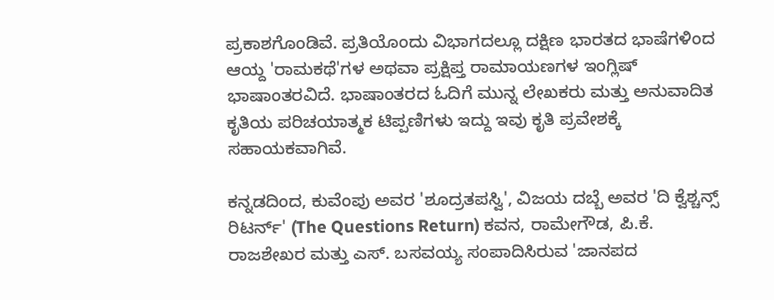ಪ್ರಕಾಶಗೊಂಡಿವೆ. ಪ್ರತಿಯೊಂದು ವಿಭಾಗದಲ್ಲೂ ದಕ್ಷಿಣ ಭಾರತದ ಭಾಷೆಗಳಿಂದ ಆಯ್ದ 'ರಾಮಕಥೆ'ಗಳ ಅಥವಾ ಪ್ರಕ್ಷಿಪ್ತ ರಾಮಾಯಣಗಳ ಇಂಗ್ಲಿಷ್ ಭಾಷಾಂತರವಿದೆ. ಭಾಷಾಂತರದ ಓದಿಗೆ ಮುನ್ನ ಲೇಖಕರು ಮತ್ತು ಅನುವಾದಿತ ಕೃತಿಯ ಪರಿಚಯಾತ್ಮಕ ಟಿಪ್ಪಣಿಗಳು ಇದ್ದು ಇವು ಕೃತಿ ಪ್ರವೇಶಕ್ಕೆ ಸಹಾಯಕವಾಗಿವೆ.

ಕನ್ನಡದಿಂದ, ಕುವೆಂಪು ಅವರ 'ಶೂದ್ರತಪಸ್ವಿ', ವಿಜಯ ದಬ್ಬೆ ಅವರ 'ದಿ ಕ್ವೆಶ್ಚನ್ಸ್ ರಿಟರ್ನ್' (The Questions Return) ಕವನ, ರಾಮೇಗೌಡ, ಪಿ.ಕೆ. ರಾಜಶೇಖರ ಮತ್ತು ಎಸ್. ಬಸವಯ್ಯ ಸಂಪಾದಿಸಿರುವ 'ಜಾನಪದ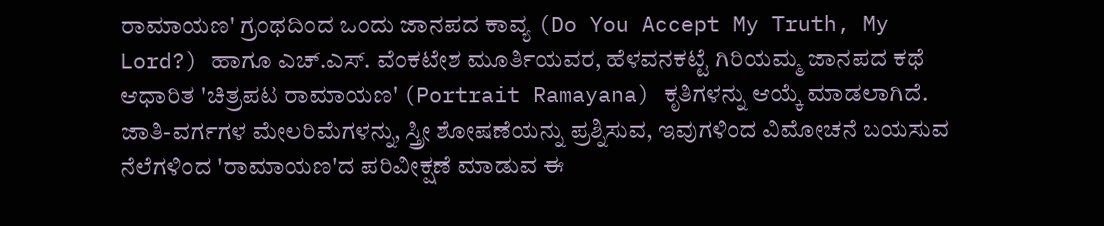ರಾಮಾಯಣ' ಗ್ರಂಥದಿಂದ ಒಂದು ಜಾನಪದ ಕಾವ್ಯ (Do You Accept My Truth, My Lord?) ಹಾಗೂ ಎಚ್.ಎಸ್. ವೆಂಕಟೇಶ ಮೂರ್ತಿಯವರ, ಹೆಳವನಕಟ್ಟೆ ಗಿರಿಯಮ್ಮ ಜಾನಪದ ಕಥೆ ಆಧಾರಿತ 'ಚಿತ್ರಪಟ ರಾಮಾಯಣ' (Portrait Ramayana) ಕೃತಿಗಳನ್ನು ಆಯ್ಕೆ ಮಾಡಲಾಗಿದೆ. ಜಾತಿ-ವರ್ಗಗಳ ಮೇಲರಿಮೆಗಳನ್ನು, ಸ್ತ್ರೀ ಶೋಷಣೆಯನ್ನು ಪ್ರಶ್ನಿಸುವ, ಇವುಗಳಿಂದ ವಿಮೋಚನೆ ಬಯಸುವ ನೆಲೆಗಳಿಂದ 'ರಾಮಾಯಣ'ದ ಪರಿವೀಕ್ಷಣೆ ಮಾಡುವ ಈ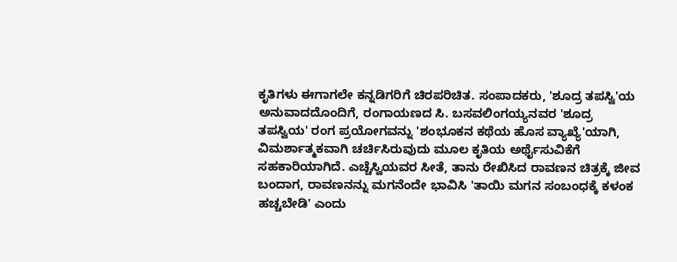ಕೃತಿಗಳು ಈಗಾಗಲೇ ಕನ್ನಡಿಗರಿಗೆ ಚಿರಪರಿಚಿತ. ಸಂಪಾದಕರು, 'ಶೂದ್ರ ತಪಸ್ವಿ'ಯ ಅನುವಾದದೊಂದಿಗೆ, ರಂಗಾಯಣದ ಸಿ. ಬಸವಲಿಂಗಯ್ಯನವರ 'ಶೂದ್ರ ತಪಸ್ವಿಯ' ರಂಗ ಪ್ರಯೋಗವನ್ನು 'ಶಂಭೂಕನ ಕಥೆಯ ಹೊಸ ವ್ಯಾಖ್ಯೆ'ಯಾಗಿ, ವಿಮರ್ಶಾತ್ಮಕವಾಗಿ ಚರ್ಚಿಸಿರುವುದು ಮೂಲ ಕೃತಿಯ ಅರ್ಥೈಸುವಿಕೆಗೆ ಸಹಕಾರಿಯಾಗಿದೆ. ಎಚ್ಚೆಸ್ವಿಯವರ ಸೀತೆ, ತಾನು ರೇಖಿಸಿದ ರಾವಣನ ಚಿತ್ರಕ್ಕೆ ಜೀವ ಬಂದಾಗ, ರಾವಣನನ್ನು ಮಗನೆಂದೇ ಭಾವಿಸಿ 'ತಾಯಿ ಮಗನ ಸಂಬಂಧಕ್ಕೆ ಕಳಂಕ ಹಚ್ಚಬೇಡಿ' ಎಂದು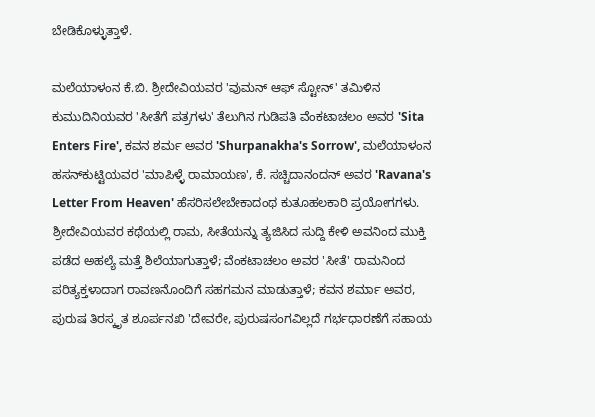ಬೇಡಿಕೊಳ್ಳುತ್ತಾಳೆ.

ಮಲೆಯಾಳಂನ ಕೆ.ಬಿ. ಶ್ರೀದೇವಿಯವರ 'ವುಮನ್ ಆಫ್ ಸ್ಟೋನ್' ತಮಿಳಿನ ಕುಮುದಿನಿಯವರ 'ಸೀತೆಗೆ ಪತ್ರಗಳು' ತೆಲುಗಿನ ಗುಡಿಪತಿ ವೆಂಕಟಾಚಲಂ ಅವರ 'Sita Enters Fire', ಕವನ ಶರ್ಮ ಅವರ 'Shurpanakha's Sorrow', ಮಲೆಯಾಳಂನ ಹಸನ್‌ಕುಟ್ಟಿಯವರ 'ಮಾಪಿಳ್ಳೆ ರಾಮಾಯಣ', ಕೆ. ಸಚ್ಚಿದಾನಂದನ್ ಅವರ 'Ravana's Letter From Heaven' ಹೆಸರಿಸಲೇಬೇಕಾದಂಥ ಕುತೂಹಲಕಾರಿ ಪ್ರಯೋಗಗಳು. ಶ್ರೀದೇವಿಯವರ ಕಥೆಯಲ್ಲಿ ರಾಮ, ಸೀತೆಯನ್ನು ತ್ಯಜಿಸಿದ ಸುದ್ದಿ ಕೇಳಿ ಅವನಿಂದ ಮುಕ್ತಿ ಪಡೆದ ಅಹಲ್ಯೆ ಮತ್ತೆ ಶಿಲೆಯಾಗುತ್ತಾಳೆ; ವೆಂಕಟಾಚಲಂ ಅವರ 'ಸೀತೆ' ರಾಮನಿಂದ ಪರಿತ್ಯಕ್ತಳಾದಾಗ ರಾವಣನೊಂದಿಗೆ ಸಹಗಮನ ಮಾಡುತ್ತಾಳೆ; ಕವನ ಶರ್ಮಾ ಅವರ, ಪುರುಷ ತಿರಸ್ಕೃತ ಶೂರ್ಪನಖಿ 'ದೇವರೇ, ಪುರುಷಸಂಗವಿಲ್ಲದೆ ಗರ್ಭಧಾರಣೆಗೆ ಸಹಾಯ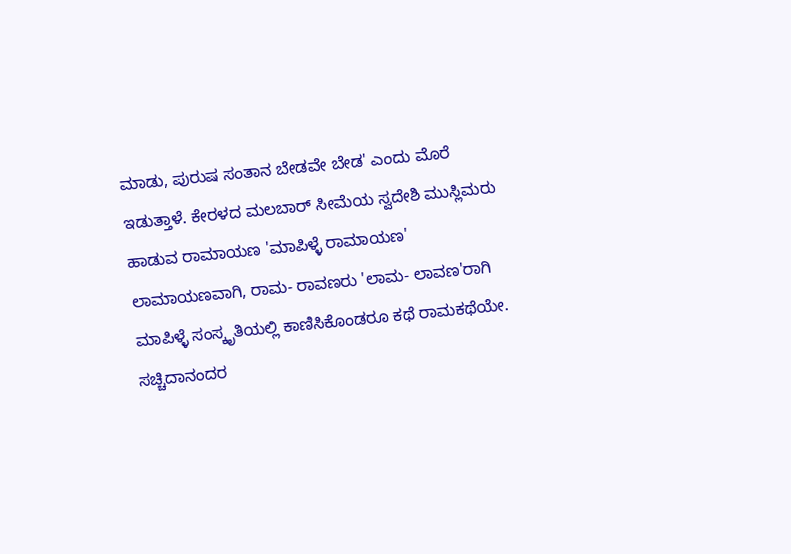ಮಾಡು, ಪುರುಷ ಸಂತಾನ ಬೇಡವೇ ಬೇಡ' ಎಂದು ಮೊರೆ ಇಡುತ್ತಾಳೆ. ಕೇರಳದ ಮಲಬಾರ್ ಸೀಮೆಯ ಸ್ವದೇಶಿ ಮುಸ್ಲಿಮರು ಹಾಡುವ ರಾಮಾಯಣ 'ಮಾಪಿಳ್ಳೆ ರಾಮಾಯಣ' ಲಾಮಾಯಣವಾಗಿ, ರಾಮ- ರಾವಣರು 'ಲಾಮ- ಲಾವಣ'ರಾಗಿ ಮಾಪಿಳ್ಳೆ ಸಂಸ್ಕೃತಿಯಲ್ಲಿ ಕಾಣಿಸಿಕೊಂಡರೂ ಕಥೆ ರಾಮಕಥೆಯೇ. ಸಚ್ಚಿದಾನಂದರ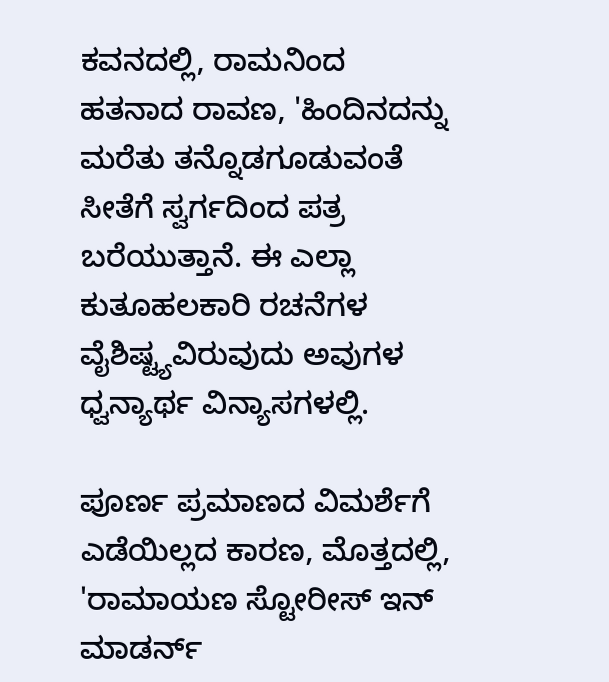ಕವನದಲ್ಲಿ, ರಾಮನಿಂದ ಹತನಾದ ರಾವಣ, 'ಹಿಂದಿನದನ್ನು ಮರೆತು ತನ್ನೊಡಗೂಡುವಂತೆ ಸೀತೆಗೆ ಸ್ವರ್ಗದಿಂದ ಪತ್ರ ಬರೆಯುತ್ತಾನೆ. ಈ ಎಲ್ಲಾ ಕುತೂಹಲಕಾರಿ ರಚನೆಗಳ ವೈಶಿಷ್ಟ್ಯವಿರುವುದು ಅವುಗಳ ಧ್ವನ್ಯಾರ್ಥ ವಿನ್ಯಾಸಗಳಲ್ಲಿ.

ಪೂರ್ಣ ಪ್ರಮಾಣದ ವಿಮರ್ಶೆಗೆ ಎಡೆಯಿಲ್ಲದ ಕಾರಣ, ಮೊತ್ತದಲ್ಲಿ, 'ರಾಮಾಯಣ ಸ್ಟೋರೀಸ್ ಇನ್ ಮಾಡರ್ನ್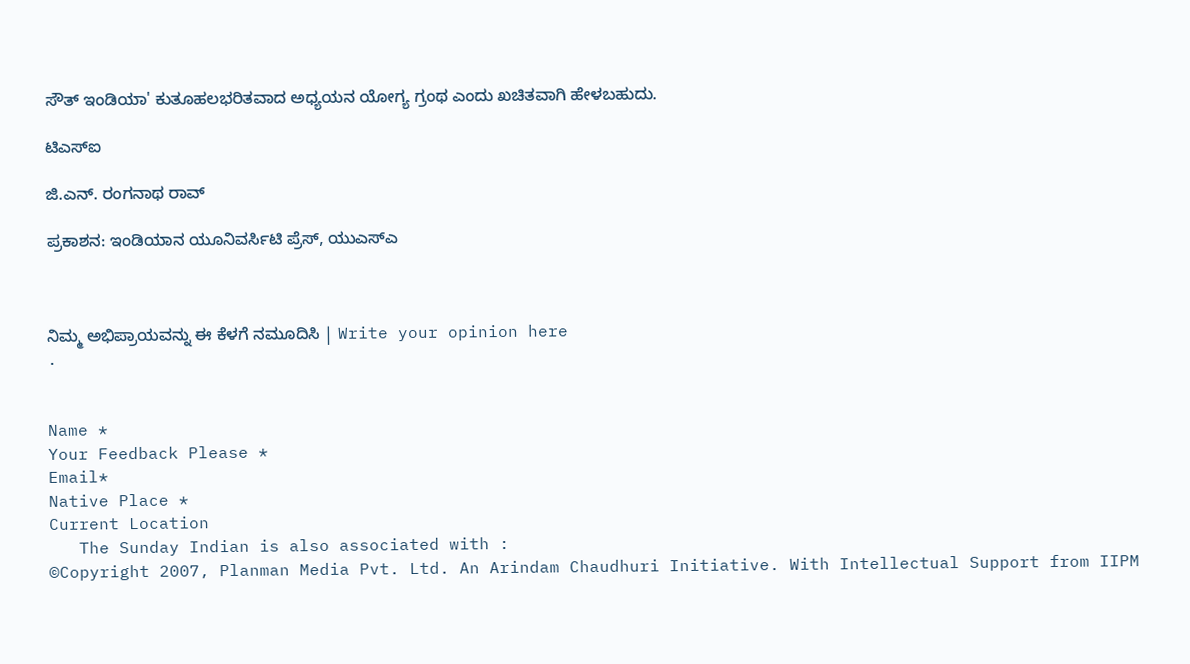ಸೌತ್ ಇಂಡಿಯಾ' ಕುತೂಹಲಭರಿತವಾದ ಅಧ್ಯಯನ ಯೋಗ್ಯ ಗ್ರಂಥ ಎಂದು ಖಚಿತವಾಗಿ ಹೇಳಬಹುದು.

ಟಿಎಸ್‌ಐ

ಜಿ.ಎನ್. ರಂಗನಾಥ ರಾವ್

ಪ್ರಕಾಶನ: ಇಂಡಿಯಾನ ಯೂನಿವರ್ಸಿಟಿ ಪ್ರೆಸ್, ಯುಎಸ್‌ಎ



ನಿಮ್ಮ ಅಭಿಪ್ರಾಯವನ್ನು ಈ ಕೆಳಗೆ ನಮೂದಿಸಿ | Write your opinion here
.


Name *
Your Feedback Please *
Email*
Native Place *
Current Location
   The Sunday Indian is also associated with :
©Copyright 2007, Planman Media Pvt. Ltd. An Arindam Chaudhuri Initiative. With Intellectual Support from IIPM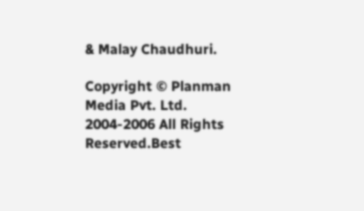& Malay Chaudhuri.

Copyright © Planman Media Pvt. Ltd. 2004-2006 All Rights Reserved.Best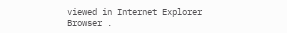viewed in Internet Explorer Browser .